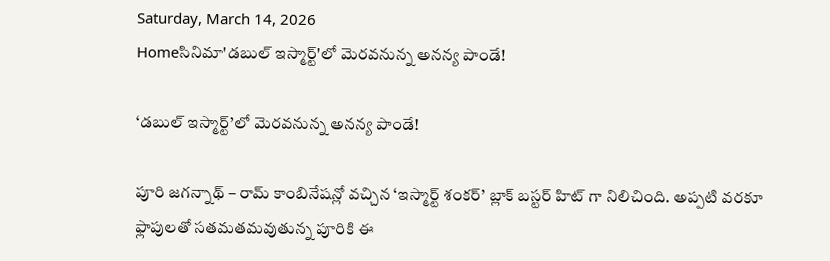Saturday, March 14, 2026
Homeసినిమా'డబుల్ ఇస్మార్ట్'లో మెరవనున్న అనన్య పాండే!

‘డబుల్ ఇస్మార్ట్’లో మెరవనున్న అనన్య పాండే!

పూరి జగన్నాథ్ – రామ్ కాంబినేషన్లో వచ్చిన ‘ఇస్మార్ట్ శంకర్’ బ్లాక్ బస్టర్ హిట్ గా నిలిచింది. అప్పటి వరకూ ఫ్లాపులతో సతమతమవుతున్న పూరికి ఈ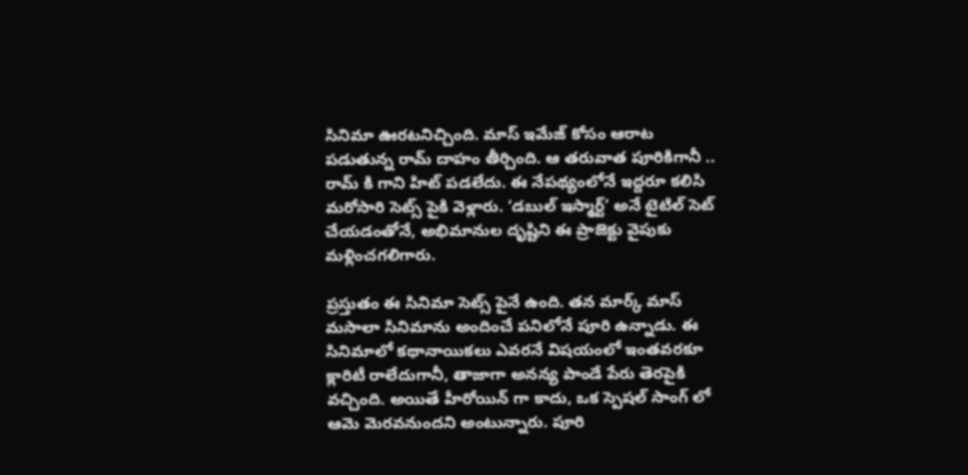సినిమా ఊరటనిచ్చింది. మాస్ ఇమేజ్ కోసం ఆరాట పడుతున్న రామ్ దాహం తీర్చింది. ఆ తరువాత పూరికిగానీ .. రామ్ కి గాని హిట్ పడలేదు. ఈ నేపథ్యంలోనే ఇద్దరూ కలిసి మరోసారి సెట్స్ పైకి వెళ్లారు. ‘డబుల్ ఇస్మార్ట్’ అనే టైటిల్ సెట్ చేయడంతోనే, అభిమానుల దృష్టిని ఈ ప్రాజెక్టు వైపుకు మళ్లించగలిగారు.

ప్రస్తుతం ఈ సినిమా సెట్స్ పైనే ఉంది. తన మార్క్ మాస్ మసాలా సినిమాను అందించే పనిలోనే పూరి ఉన్నాడు. ఈ సినిమాలో కథానాయికలు ఎవరనే విషయంలో ఇంతవరకూ క్లారిటీ రాలేదుగానీ, తాజాగా అనన్య పాండే పేరు తెరపైకి వచ్చింది. అయితే హీరోయిన్ గా కాదు, ఒక స్పెషల్ సాంగ్ లో ఆమె మెరవనుందని అంటున్నారు. పూరి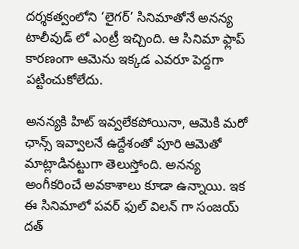దర్శకత్వంలోని ‘లైగర్’ సినిమాతోనే అనన్య టాలీవుడ్ లో ఎంట్రీ ఇచ్చింది. ఆ సినిమా ఫ్లాప్ కారణంగా ఆమెను ఇక్కడ ఎవరూ పెద్దగా పట్టించుకోలేదు.

అనన్యకి హిట్ ఇవ్వలేకపోయినా, ఆమెకి మరో ఛాన్స్ ఇవ్వాలనే ఉద్దేశంతో పూరి ఆమెతో మాట్లాడినట్టుగా తెలుస్తోంది. అనన్య అంగీకరించే అవకాశాలు కూడా ఉన్నాయి. ఇక ఈ సినిమాలో పవర్ ఫుల్ విలన్ గా సంజయ్ దత్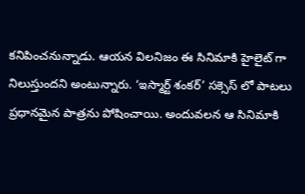కనిపించనున్నాడు. ఆయన విలనిజం ఈ సినిమాకి హైలైట్ గా నిలుస్తుందని అంటున్నారు. ‘ఇస్మార్ట్ శంకర్’ సక్సెస్ లో పాటలు ప్రధానమైన పాత్రను పోషించాయి. అందువలన ఆ సినిమాకి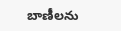బాణీలను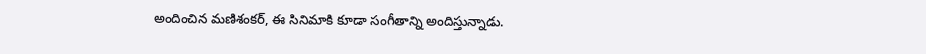అందించిన మణిశంకర్, ఈ సినిమాకి కూడా సంగీతాన్ని అందిస్తున్నాడు.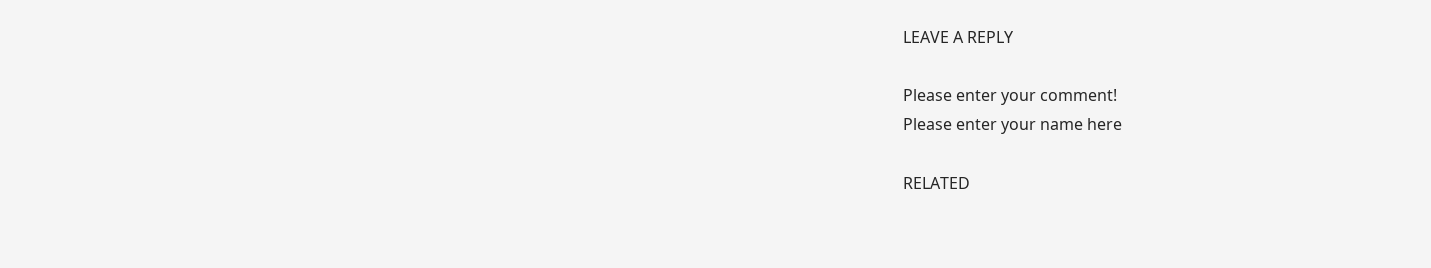LEAVE A REPLY

Please enter your comment!
Please enter your name here

RELATED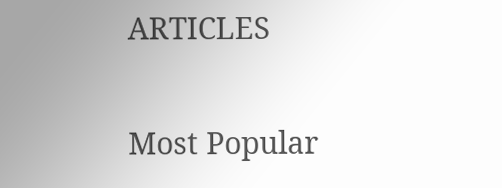ARTICLES

Most Popular